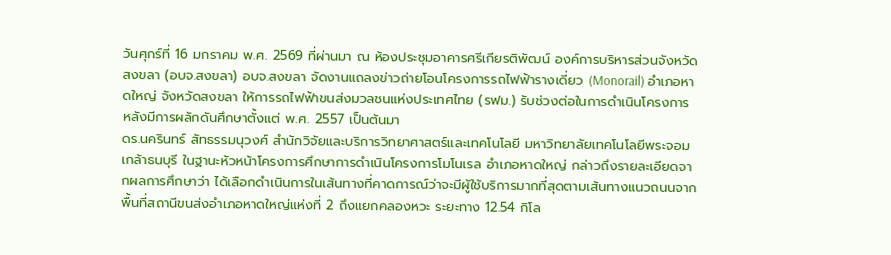วันศุกร์ที่ 16 มกราคม พ.ศ. 2569 ที่ผ่านมา ณ ห้องประชุมอาคารศรีเกียรติพัฒน์ องค์การบริหารส่วนจังหวัดสงขลา (อบจ.สงขลา) อบจ.สงขลา จัดงานแถลงข่าวถ่ายโอนโครงการรถไฟฟ้ารางเดี่ยว (Monorail) อำเภอหาดใหญ่ จังหวัดสงขลา ให้การรถไฟฟ้าขนส่งมวลชนแห่งประเทศไทย (รฟม.) รับช่วงต่อในการดำเนินโครงการ หลังมีการผลักดันศึกษาตั้งแต่ พ.ศ. 2557 เป็นต้นมา
ดร.นครินทร์ สัทธรรมนุวงศ์ สำนักวิจัยและบริการวิทยาศาสตร์และเทคโนโลยี มหาวิทยาลัยเทคโนโลยีพระจอมเกล้าธนบุรี ในฐานะหัวหน้าโครงการศึกษาการดำเนินโครงการโมโนเรล อำเภอหาดใหญ่ กล่าวถึงรายละเอียดจากผลการศึกษาว่า ได้เลือกดำเนินการในเส้นทางที่คาดการณ์ว่าจะมีผู้ใช้บริการมากที่สุดตามเส้นทางแนวถนนจากพื้นที่สถานีขนส่งอำเภอหาดใหญ่แห่งที่ 2 ถึงแยกคลองหวะ ระยะทาง 12.54 กิโล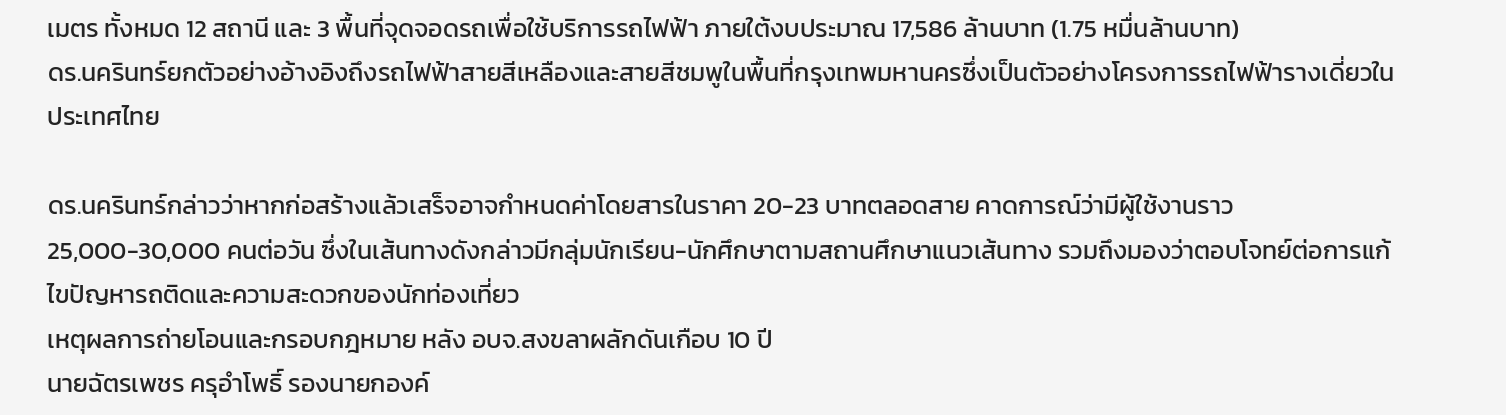เมตร ทั้งหมด 12 สถานี และ 3 พื้นที่จุดจอดรถเพื่อใช้บริการรถไฟฟ้า ภายใต้งบประมาณ 17,586 ล้านบาท (1.75 หมื่นล้านบาท)
ดร.นครินทร์ยกตัวอย่างอ้างอิงถึงรถไฟฟ้าสายสีเหลืองและสายสีชมพูในพื้นที่กรุงเทพมหานครซึ่งเป็นตัวอย่างโครงการรถไฟฟ้ารางเดี่ยวในประเทศไทย

ดร.นครินทร์กล่าวว่าหากก่อสร้างแล้วเสร็จอาจกำหนดค่าโดยสารในราคา 20-23 บาทตลอดสาย คาดการณ์ว่ามีผู้ใช้งานราว 25,000-30,000 คนต่อวัน ซึ่งในเส้นทางดังกล่าวมีกลุ่มนักเรียน-นักศึกษาตามสถานศึกษาแนวเส้นทาง รวมถึงมองว่าตอบโจทย์ต่อการแก้ไขปัญหารถติดและความสะดวกของนักท่องเที่ยว
เหตุผลการถ่ายโอนและกรอบกฎหมาย หลัง อบจ.สงขลาผลักดันเกือบ 10 ปี
นายฉัตรเพชร ครุอำโพธิ์ รองนายกองค์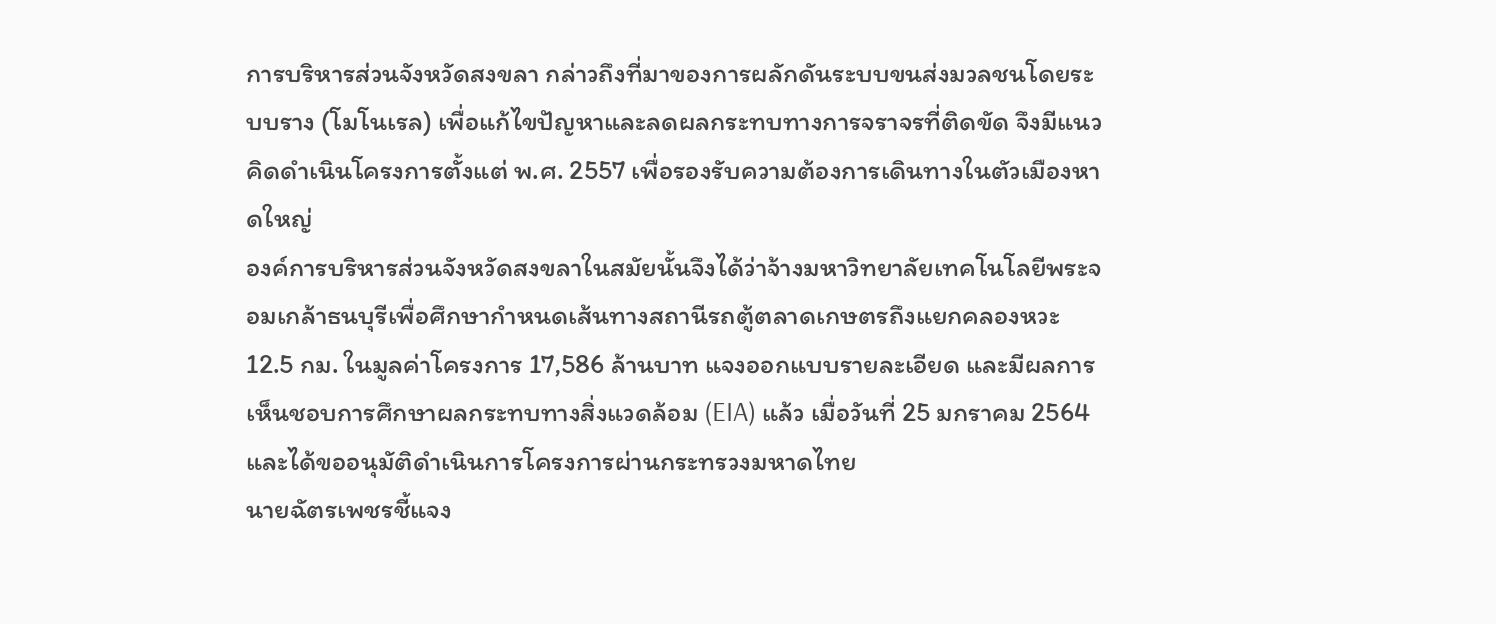การบริหารส่วนจังหวัดสงขลา กล่าวถึงที่มาของการผลักดันระบบขนส่งมวลชนโดยระบบราง (โมโนเรล) เพื่อแก้ไขปัญหาและลดผลกระทบทางการจราจรที่ติดขัด จึงมีแนวคิดดำเนินโครงการตั้งแต่ พ.ศ. 2557 เพื่อรองรับความต้องการเดินทางในตัวเมืองหาดใหญ่
องค์การบริหารส่วนจังหวัดสงขลาในสมัยนั้นจึงได้ว่าจ้างมหาวิทยาลัยเทคโนโลยีพระจอมเกล้าธนบุรีเพื่อศึกษากำหนดเส้นทางสถานีรถตู้ตลาดเกษตรถึงแยกคลองหวะ 12.5 กม. ในมูลค่าโครงการ 17,586 ล้านบาท แจงออกแบบรายละเอียด และมีผลการเห็นชอบการศึกษาผลกระทบทางสิ่งแวดล้อม (EIA) แล้ว เมื่อวันที่ 25 มกราคม 2564 และได้ขออนุมัติดำเนินการโครงการผ่านกระทรวงมหาดไทย
นายฉัตรเพชรชี้แจง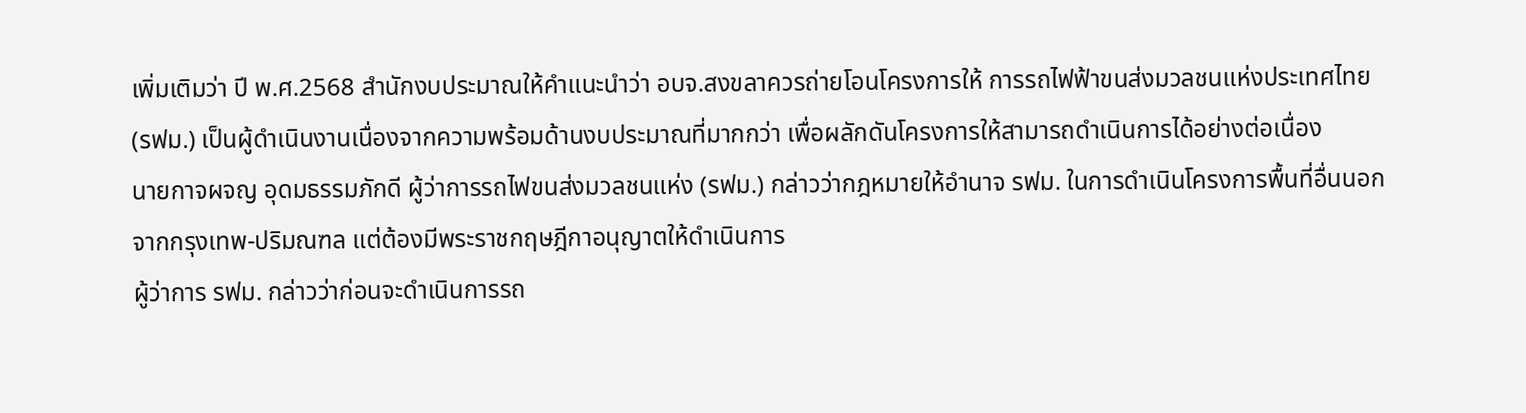เพิ่มเติมว่า ปี พ.ศ.2568 สำนักงบประมาณให้คำแนะนำว่า อบจ.สงขลาควรถ่ายโอนโครงการให้ การรถไฟฟ้าขนส่งมวลชนแห่งประเทศไทย (รฟม.) เป็นผู้ดำเนินงานเนื่องจากความพร้อมด้านงบประมาณที่มากกว่า เพื่อผลักดันโครงการให้สามารถดำเนินการได้อย่างต่อเนื่อง
นายกาจผจญ อุดมธรรมภักดี ผู้ว่าการรถไฟขนส่งมวลชนแห่ง (รฟม.) กล่าวว่ากฎหมายให้อำนาจ รฟม. ในการดำเนินโครงการพื้นที่อื่นนอกจากกรุงเทพ-ปริมณฑล แต่ต้องมีพระราชกฤษฎีกาอนุญาตให้ดำเนินการ
ผู้ว่าการ รฟม. กล่าวว่าก่อนจะดำเนินการรถ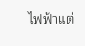ไฟฟ้าแต่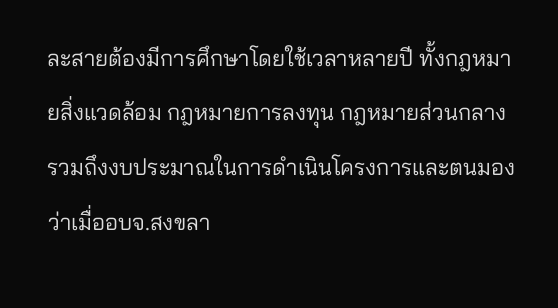ละสายต้องมีการศึกษาโดยใช้เวลาหลายปี ทั้งกฎหมายสิ่งแวดล้อม กฎหมายการลงทุน กฎหมายส่วนกลาง รวมถึงงบประมาณในการดำเนินโครงการและตนมองว่าเมื่ออบจ.สงขลา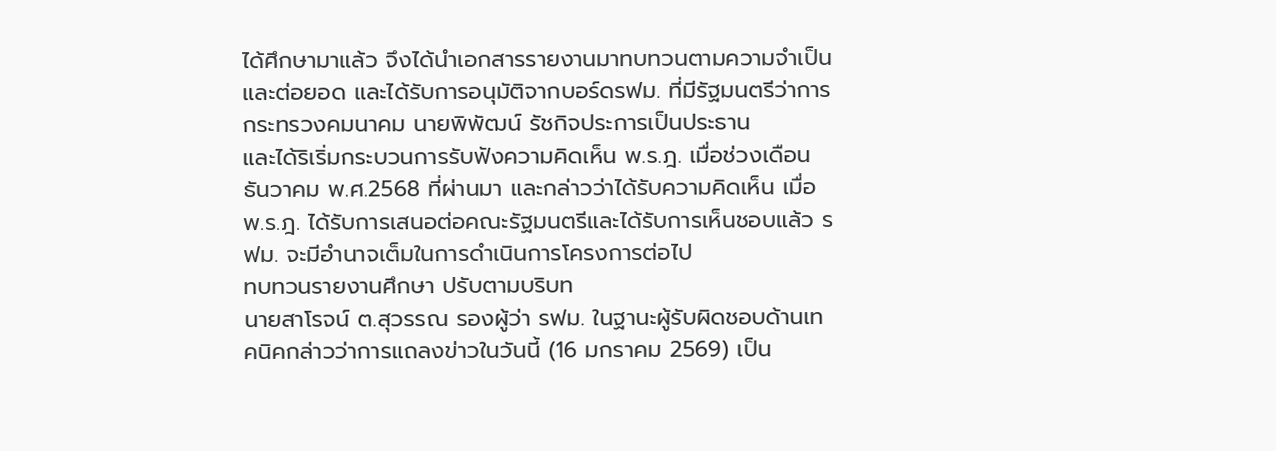ได้ศึกษามาแล้ว จึงได้นำเอกสารรายงานมาทบทวนตามความจำเป็นและต่อยอด และได้รับการอนุมัติจากบอร์ดรฟม. ที่มีรัฐมนตรีว่าการกระทรวงคมนาคม นายพิพัฒน์ รัชกิจประการเป็นประธาน
และได้ริเริ่มกระบวนการรับฟังความคิดเห็น พ.ร.ฎ. เมื่อช่วงเดือนธันวาคม พ.ศ.2568 ที่ผ่านมา และกล่าวว่าได้รับความคิดเห็น เมื่อ พ.ร.ฎ. ได้รับการเสนอต่อคณะรัฐมนตรีและได้รับการเห็นชอบแล้ว รฟม. จะมีอำนาจเต็มในการดำเนินการโครงการต่อไป
ทบทวนรายงานศึกษา ปรับตามบริบท
นายสาโรจน์ ต.สุวรรณ รองผู้ว่า รฟม. ในฐานะผู้รับผิดชอบด้านเทคนิคกล่าวว่าการแถลงข่าวในวันนี้ (16 มกราคม 2569) เป็น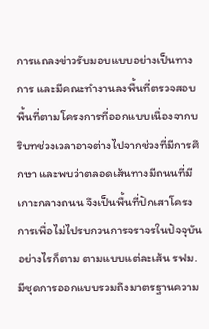การแถลงข่าวรับมอบแบบอย่างเป็นทางการ และมีคณะทำงานลงพื้นที่ตรวจสอบพื้นที่ตามโครงการที่ออกแบบเนื่องจากบริบทช่วงเวลาอาจต่างไปจากช่วงที่มีการศึกษา และพบว่าตลอดเส้นทางมีถนนที่มีเกาะกลางถนน จึงเป็นพื้นที่ปักเสาโครงการเพื่อไม่ไปรบกวนการจราจรในปัจจุบัน
อย่างไรก็ตาม ตามแบบแต่ละเส้น รฟม. มีชุดการออกแบบรวมถึงมาตรฐานความ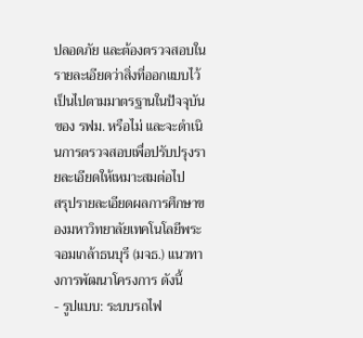ปลอดภัย และต้องตรวจสอบในรายละเอียดว่าสิ่งที่ออกแบบไว้เป็นไปตามมาตรฐานในปัจจุบันของ รฟม. หรือไม่ และจะดำเนินการตรวจสอบเพื่อปรับปรุงรายละเอียดให้เหมาะสมต่อไป
สรุปรายละเอียดผลการศึกษาของมหาวิทยาลัยเทคโนโลยีพระจอมเกล้าธนบุรี (มจธ.) แนวทางการพัฒนาโครงการ ดังนี้
- รูปแบบ: ระบบรถไฟ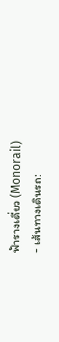ฟ้ารางเดี่ยว (Monorail)
- เส้นทางเดินรถ: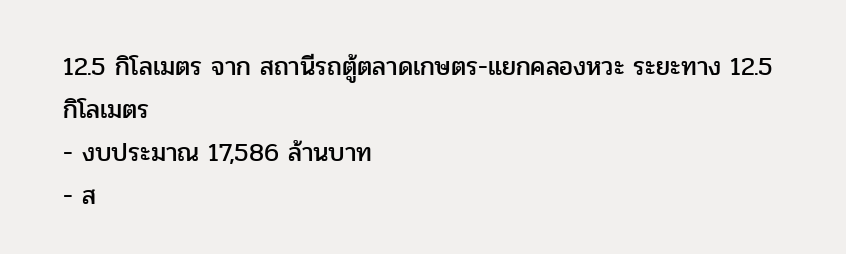12.5 กิโลเมตร จาก สถานีรถตู้ตลาดเกษตร-แยกคลองหวะ ระยะทาง 12.5 กิโลเมตร
- งบประมาณ 17,586 ล้านบาท
- ส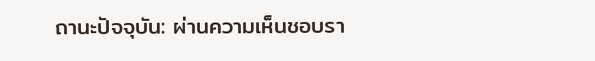ถานะปัจจุบัน: ผ่านความเห็นชอบรา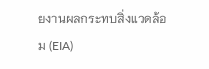ยงานผลกระทบสิ่งแวดล้อม (EIA)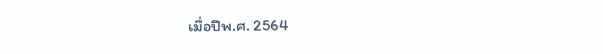เมื่อปีพ.ศ. 2564